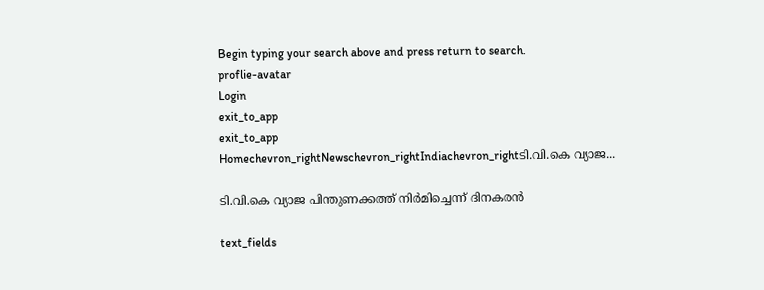Begin typing your search above and press return to search.
proflie-avatar
Login
exit_to_app
exit_to_app
Homechevron_rightNewschevron_rightIndiachevron_rightടി.വി.കെ വ്യാജ...

ടി.വി.കെ വ്യാജ പിന്തുണക്കത്ത് നിർമിച്ചെന്ന് ദിനകരൻ

text_fields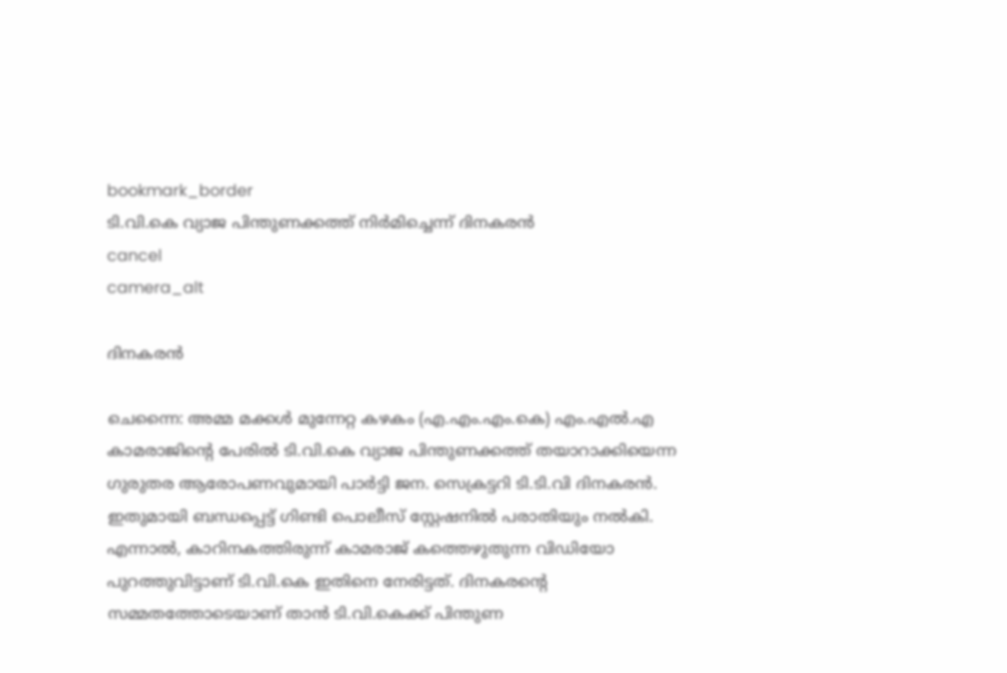bookmark_border
ടി.വി.കെ വ്യാജ പിന്തുണക്കത്ത് നിർമിച്ചെന്ന് ദിനകരൻ
cancel
camera_alt

ദിനകരൻ

ചെന്നൈ: അമ്മ മക്കൾ മുന്നേറ്റ കഴകം (എ.എം.എം.കെ) എം.എൽ.എ കാമരാജിന്റെ പേരിൽ ടി.വി.കെ വ്യാജ പിന്തുണക്കത്ത് തയാറാക്കിയെന്ന ഗുരുതര ആരോപണവുമായി പാർട്ടി ജന. സെക്രട്ടറി ടി.ടി.വി ദിനകരൻ. ഇതുമായി ബന്ധപ്പെട്ട് ഗിണ്ടി പൊലീസ് സ്റ്റേഷനിൽ പരാതിയും നൽകി. എന്നാൽ, കാറിനകത്തിരുന്ന് കാമരാജ് കത്തെഴുതുന്ന വിഡിയോ പുറത്തുവിട്ടാണ് ടി.വി.കെ ഇതിനെ നേരിട്ടത്. ദിനകരന്റെ സമ്മതത്തോടെയാണ് താൻ ടി.വി.കെക്ക് പിന്തുണ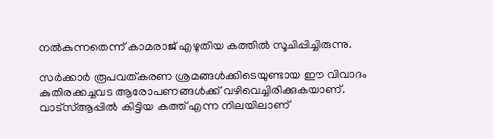നൽകുന്നതെന്ന് കാമരാജ് എഴുതിയ കത്തിൽ സൂചിപ്പിച്ചിരുന്നു.

സർക്കാർ രൂപവത്കരണ ശ്രമങ്ങൾക്കിടെയുണ്ടായ ഈ വിവാദം കുതിരക്കച്ചവട ആരോപണങ്ങൾക്ക് വഴിവെച്ചിരിക്കുകയാണ്. വാട്സ്‌ആപ്പിൽ കിട്ടിയ കത്ത് എന്ന നിലയിലാണ്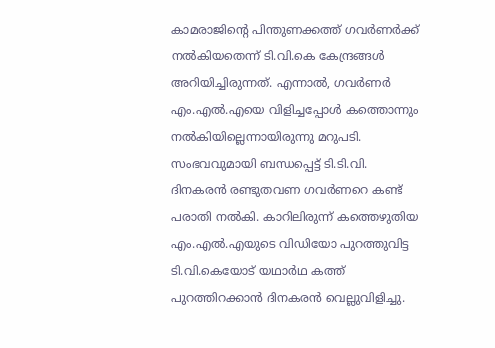കാമരാജിന്റെ പിന്തുണക്കത്ത് ഗവർണർക്ക് നൽകിയതെന്ന് ടി.വി.കെ കേന്ദ്രങ്ങൾ അറിയിച്ചിരുന്നത്. എന്നാൽ, ഗവർണർ എം.എൽ.എയെ വിളിച്ചപ്പോൾ കത്തൊന്നും നൽകിയില്ലെന്നായിരുന്നു മറുപടി. സംഭവവുമായി ബന്ധപ്പെട്ട് ടി.ടി.വി. ദിനകരൻ രണ്ടുതവണ ഗവർണറെ കണ്ട് പരാതി നൽകി. കാറിലിരുന്ന് കത്തെഴുതിയ എം.എൽ.എയുടെ വിഡിയോ പുറത്തുവിട്ട ടി.വി.കെയോട് യഥാർഥ കത്ത് പുറത്തിറക്കാൻ ദിനകരൻ വെല്ലുവിളിച്ചു.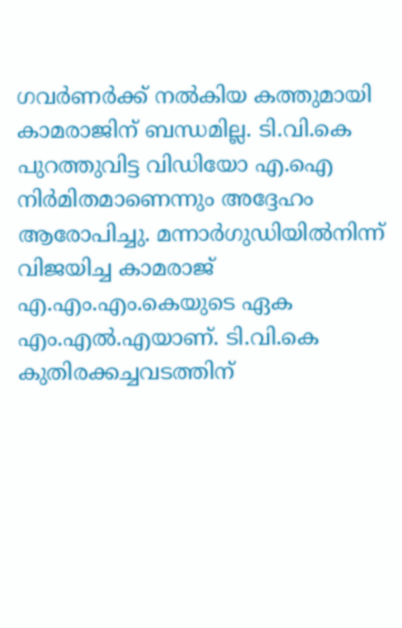ഗവർണർക്ക് നൽകിയ കത്തുമായി കാമരാജിന് ബന്ധമില്ല. ടി.വി.കെ പുറത്തുവിട്ട വിഡിയോ എ.ഐ നിർമിതമാണെന്നും അദ്ദേഹം ആരോപിച്ചു. മന്നാർഗുഡിയിൽനിന്ന് വിജയിച്ച കാമരാജ് എ.എം.എം.കെയുടെ ഏക എം.എൽ.എയാണ്. ടി.വി.കെ കുതിരക്കച്ചവടത്തിന്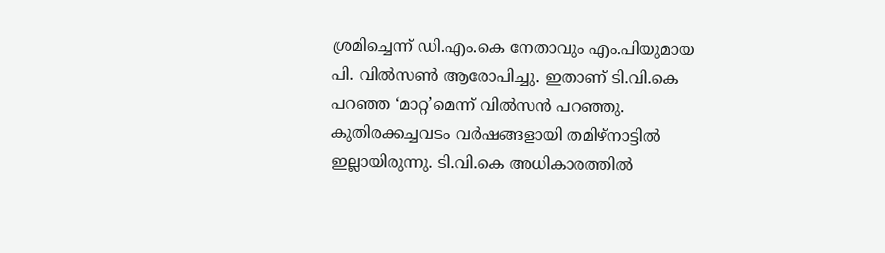ശ്രമിച്ചെന്ന് ഡി.എം.കെ നേതാവും എം.പിയുമായ പി. വിൽസൺ ആരോപിച്ചു. ഇതാണ് ടി.വി.കെ പറഞ്ഞ ‘മാറ്റ’മെന്ന് വിൽസൻ പറഞ്ഞു. കുതിരക്കച്ചവടം വർഷങ്ങളായി തമിഴ്നാട്ടിൽ ഇല്ലായിരുന്നു. ടി.വി.കെ അധികാരത്തിൽ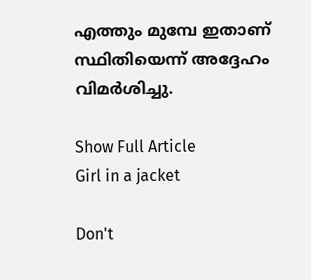എത്തും മുമ്പേ ഇതാണ് സ്ഥിതിയെന്ന് അദ്ദേഹം വിമർശിച്ചു.

Show Full Article
Girl in a jacket

Don't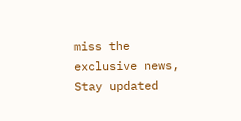miss the exclusive news, Stay updated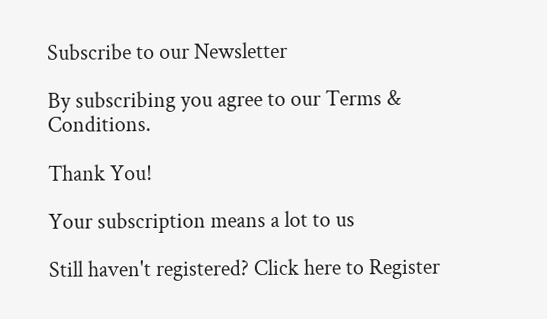Subscribe to our Newsletter

By subscribing you agree to our Terms & Conditions.

Thank You!

Your subscription means a lot to us

Still haven't registered? Click here to Register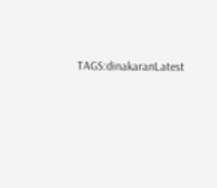TAGS:dinakaranLatest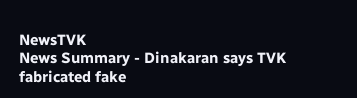NewsTVK
News Summary - Dinakaran says TVK fabricated fake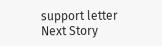support letter
Next Story